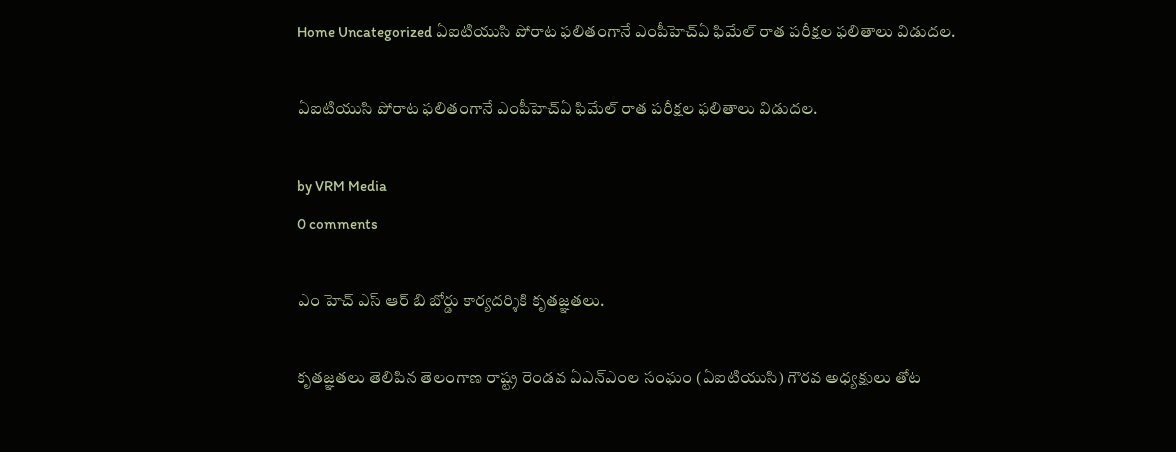Home Uncategorized ఏఐటియుసి పోరాట ఫలితంగానే ఎంపీహెచ్ఏ ఫిమేల్ రాత పరీక్షల ఫలితాలు విడుదల.

ఏఐటియుసి పోరాట ఫలితంగానే ఎంపీహెచ్ఏ ఫిమేల్ రాత పరీక్షల ఫలితాలు విడుదల.

by VRM Media
0 comments

ఎం హెచ్ ఎస్ ఆర్ బి బోర్డు కార్యదర్శికి కృతజ్ఞతలు.

కృతజ్ఞతలు తెలిపిన తెలంగాణ రాష్ట్ర రెండవ ఏఎన్ఎంల సంఘం (ఏఐటియుసి) గౌరవ అధ్యక్షులు తోట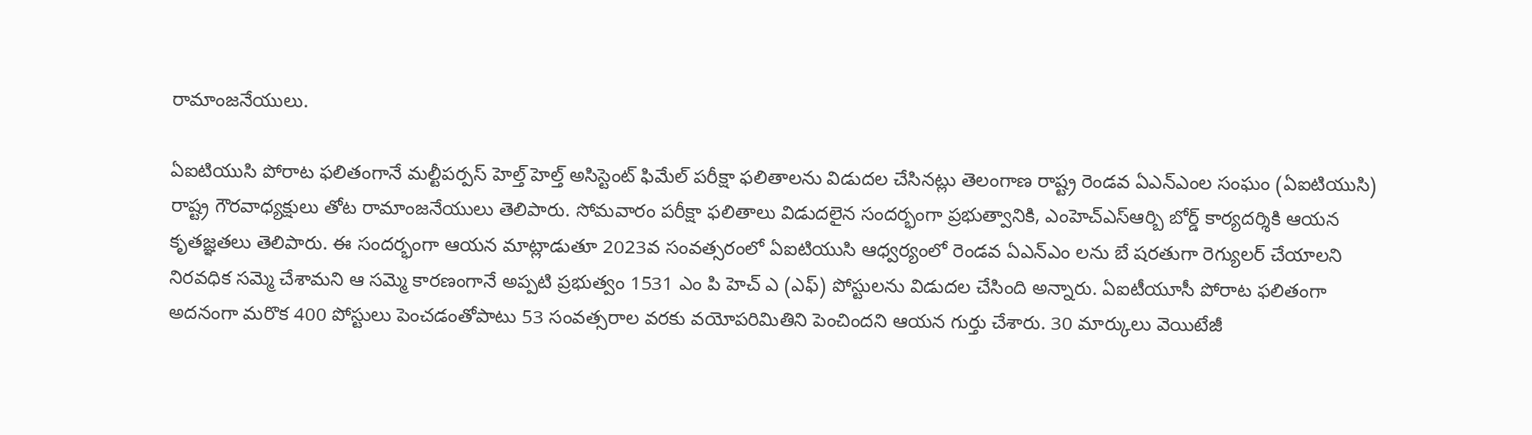రామాంజనేయులు.

ఏఐటియుసి పోరాట ఫలితంగానే మల్టీపర్పస్ హెల్త్ హెల్త్ అసిస్టెంట్ ఫిమేల్ పరీక్షా ఫలితాలను విడుదల చేసినట్లు తెలంగాణ రాష్ట్ర రెండవ ఏఎన్ఎంల సంఘం (ఏఐటియుసి) రాష్ట్ర గౌరవాధ్యక్షులు తోట రామాంజనేయులు తెలిపారు. సోమవారం పరీక్షా ఫలితాలు విడుదలైన సందర్భంగా ప్రభుత్వానికి, ఎంహెచ్ఎస్ఆర్బి బోర్డ్ కార్యదర్శికి ఆయన కృతజ్ఞతలు తెలిపారు. ఈ సందర్భంగా ఆయన మాట్లాడుతూ 2023వ సంవత్సరంలో ఏఐటియుసి ఆధ్వర్యంలో రెండవ ఏఎన్ఎం లను బే షరతుగా రెగ్యులర్ చేయాలని నిరవధిక సమ్మె చేశామని ఆ సమ్మె కారణంగానే అప్పటి ప్రభుత్వం 1531 ఎం పి హెచ్ ఎ (ఎఫ్) పోస్టులను విడుదల చేసింది అన్నారు. ఏఐటీయూసీ పోరాట ఫలితంగా అదనంగా మరొక 400 పోస్టులు పెంచడంతోపాటు 53 సంవత్సరాల వరకు వయోపరిమితిని పెంచిందని ఆయన గుర్తు చేశారు. 30 మార్కులు వెయిటేజీ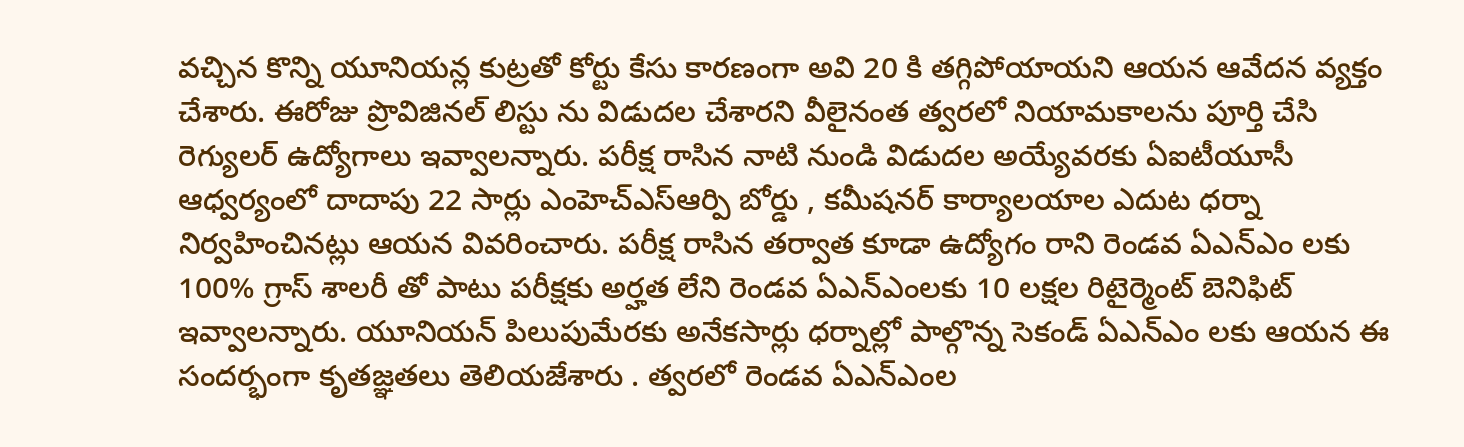వచ్చిన కొన్ని యూనియన్ల కుట్రతో కోర్టు కేసు కారణంగా అవి 20 కి తగ్గిపోయాయని ఆయన ఆవేదన వ్యక్తం చేశారు. ఈరోజు ప్రొవిజినల్ లిస్టు ను విడుదల చేశారని వీలైనంత త్వరలో నియామకాలను పూర్తి చేసి రెగ్యులర్ ఉద్యోగాలు ఇవ్వాలన్నారు. పరీక్ష రాసిన నాటి నుండి విడుదల అయ్యేవరకు ఏఐటీయూసీ ఆధ్వర్యంలో దాదాపు 22 సార్లు ఎంహెచ్ఎస్ఆర్పి బోర్డు , కమీషనర్ కార్యాలయాల ఎదుట ధర్నా నిర్వహించినట్లు ఆయన వివరించారు. పరీక్ష రాసిన తర్వాత కూడా ఉద్యోగం రాని రెండవ ఏఎన్ఎం లకు 100% గ్రాస్ శాలరీ తో పాటు పరీక్షకు అర్హత లేని రెండవ ఏఎన్ఎంలకు 10 లక్షల రిటైర్మెంట్ బెనిఫిట్ ఇవ్వాలన్నారు. యూనియన్ పిలుపుమేరకు అనేకసార్లు ధర్నాల్లో పాల్గొన్న సెకండ్ ఏఎన్ఎం లకు ఆయన ఈ సందర్భంగా కృతజ్ఞతలు తెలియజేశారు . త్వరలో రెండవ ఏఎన్ఎంల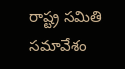రాష్ట్ర సమితి సమావేశం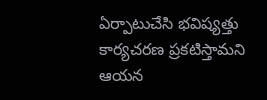ఏర్పాటుచేసి భవిష్యత్తు కార్యచరణ ప్రకటిస్తామని ఆయన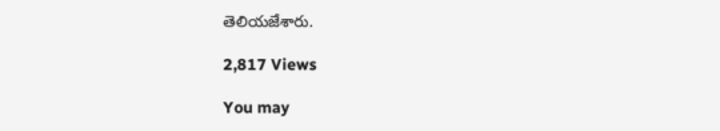తెలియజేశారు.

2,817 Views

You may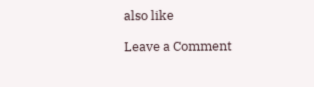also like

Leave a Comment